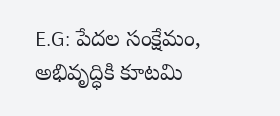E.G: పేదల సంక్షేమం, అభివృద్ధికి కూటమి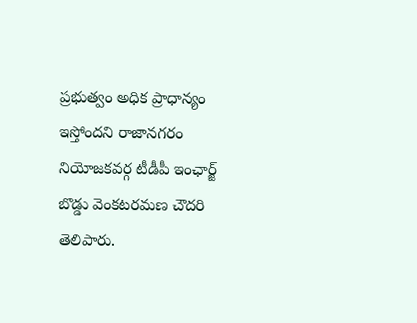ప్రభుత్వం అధిక ప్రాధాన్యం ఇస్తోందని రాజానగరం నియోజకవర్గ టీడీపీ ఇంఛార్జ్ బొడ్డు వెంకటరమణ చౌదరి తెలిపారు.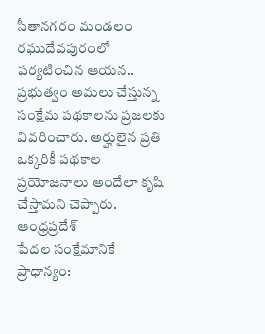సీతానగరం మండలం రఘుదేవపురంలో పర్యటించిన ఆయన.. ప్రభుత్వం అమలు చేస్తున్న సంక్షేమ పథకాలను ప్రజలకు వివరించారు. అర్హులైన ప్రతి ఒక్కరికీ పథకాల ప్రయోజనాలు అందేలా కృషి చేస్తామని చెప్పారు.
ఆంధ్రప్రదేశ్
పేదల సంక్షేమానికే ప్రాధాన్యం: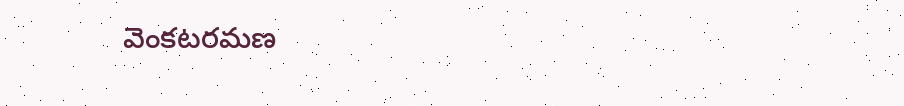వెంకటరమణ